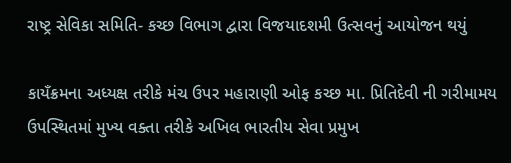રાષ્ટ્ર સેવિકા સમિતિ- કચ્છ વિભાગ દ્વારા વિજયાદશમી ઉત્સવનું આયોજન થયું

કાયઁક્રમના અધ્યક્ષ તરીકે મંચ ઉપર મહારાણી ઓફ કચ્છ મા. પ્રિતિદેવી ની ગરીમામય ઉપસ્થિતમાં મુખ્ય વક્તા તરીકે અખિલ ભારતીય સેવા પ્રમુખ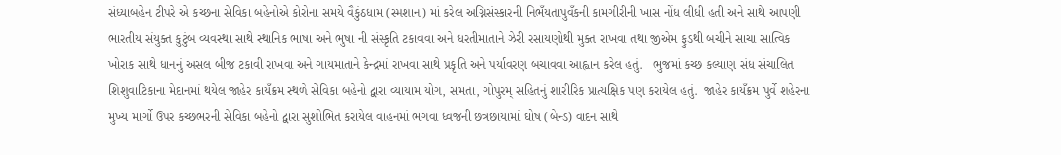સંધ્યાબહેન ટીપરે એ કચ્છના સેવિકા બહેનોએ કોરોના સમયે વૈકુંઠધામ (સ્મશાન) માં કરેલ અગ્નિસંસ્કારની નિભઁયતાપુવઁકની કામગીરીની ખાસ નોંધ લીધી હતી અને સાથે આપણી ભારતીય સંયુક્ત કુટુંબ વ્યવસ્થા સાથે સ્થાનિક ભાષા અને ભુષા ની સંસ્કૃતિ ટકાવવા અને ધરતીમાતાને ઝેરી રસાયણોથી મુક્ત રાખવા તથા જીએમ ફુડથી બચીને સાચા સાત્વિક ખોરાક સાથે ધાનનું અસલ બીજ ટકાવી રાખવા અને ગાયમાતાને કેન્દ્રમાં રાખવા સાથે પ્રકૃતિ અને પર્યાવરણ બચાવવા આહ્વાન કરેલ હતું.   ભુજમાં કચ્છ કલ્યાણ સંધ સંચાલિત શિશુવાટિકાના મેદાનમાં થયેલ જાહેર કાયઁક્રમ સ્થળે સેવિકા બહેનો દ્વારા વ્યાયામ યોગ, સમતા, ગોપુરમ્ સહિતનું શારીરિક પ્રાત્યક્ષિક પણ કરાયેલ હતું.  જાહેર કાયઁક્રમ પુર્વે શહેરના મુખ્ય માર્ગો ઉપર કચ્છભરની સેવિકા બહેનો દ્વારા સુશોભિત કરાયેલ વાહનમાં ભગવા ધ્વજની છત્રછાયામાં ઘોષ (બેન્ડ) વાદન સાથે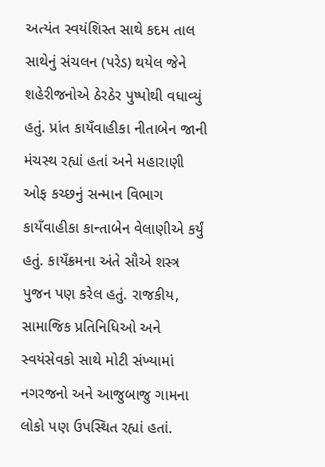અત્યંત સ્વયંશિસ્ત સાથે કદમ તાલ સાથેનું સંચલન (પરેડ) થયેલ જેને શહેરીજનોએ ઠેરઠેર પુષ્પોથી વધાવ્યું હતું. પ્રાંત કાયઁવાહીકા નીતાબેન જાની મંચસ્થ રહ્યાં હતાં અને મહારાણી ઓફ કચ્છનું સન્માન વિભાગ કાયઁવાહીકા કાન્તાબેન વેલાણીએ કર્યું હતું. કાયઁક્રમના અંતે સૌએ શસ્ત્ર પુજન પણ કરેલ હતું. રાજકીય, સામાજિક પ્રતિનિધિઓ અને સ્વયંસેવકો સાથે મોટી સંખ્યામાં નગરજનો અને આજુબાજુ ગામના લોકો પણ ઉપસ્થિત રહ્યાં હતાં.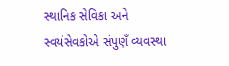સ્થાનિક સેવિકા અને સ્વયંસેવકોએ સંપુણઁ વ્યવસ્થા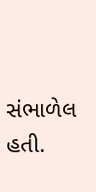સંભાળેલ હતી.